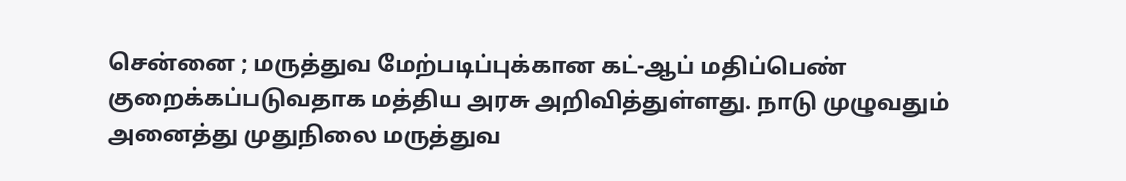சென்னை ; மருத்துவ மேற்படிப்புக்கான கட்-ஆப் மதிப்பெண் குறைக்கப்படுவதாக மத்திய அரசு அறிவித்துள்ளது. நாடு முழுவதும் அனைத்து முதுநிலை மருத்துவ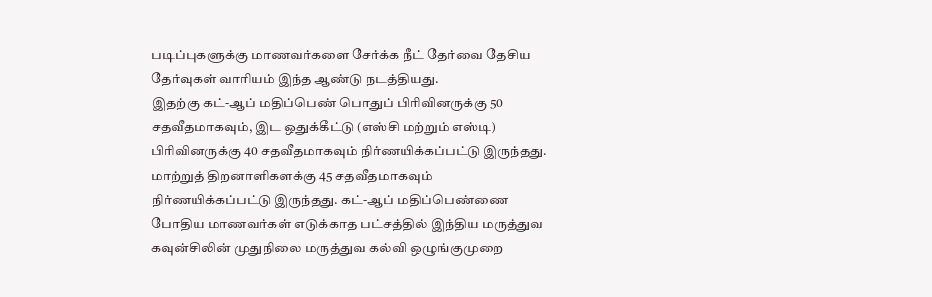படிப்புகளுக்கு மாணவர்களை சேர்க்க நீட் தேர்வை தேசிய தேர்வுகள் வாரியம் இந்த ஆண்டு நடத்தியது.
இதற்கு கட்-ஆப் மதிப்பெண் பொதுப் பிரிவினருக்கு 50 சதவீதமாகவும், இட ஒதுக்கீட்டு (எஸ்சி மற்றும் எஸ்டி) பிரிவினருக்கு 40 சதவீதமாகவும் நிர்ணயிக்கப்பட்டு இருந்தது.
மாற்றுத் திறனாளிகளக்கு 45 சதவீதமாகவும் நிர்ணயிக்கப்பட்டு இருந்தது. கட்-ஆப் மதிப்பெண்ணை போதிய மாணவர்கள் எடுக்காத பட்சத்தில் இந்திய மருத்துவ கவுன்சிலின் முதுநிலை மருத்துவ கல்வி ஒழுங்குமுறை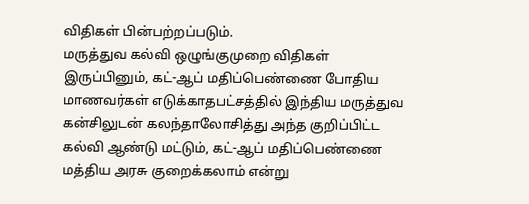விதிகள் பின்பற்றப்படும்.
மருத்துவ கல்வி ஒழுங்குமுறை விதிகள்
இருப்பினும், கட்-ஆப் மதிப்பெண்ணை போதிய மாணவர்கள் எடுக்காதபட்சத்தில் இந்திய மருத்துவ கன்சிலுடன் கலந்தாலோசித்து அந்த குறிப்பிட்ட கல்வி ஆண்டு மட்டும், கட்-ஆப் மதிப்பெண்ணை மத்திய அரசு குறைக்கலாம் என்று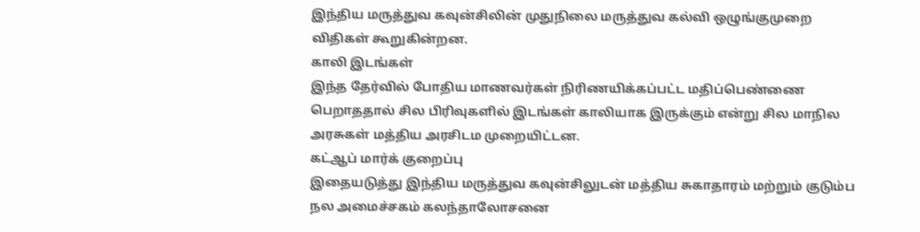இந்திய மருத்துவ கவுன்சிலின் முதுநிலை மருத்துவ கல்வி ஒழுங்குமுறை விதிகள் கூறுகின்றன.
காலி இடங்கள்
இந்த தேர்வில் போதிய மாணவர்கள் நிரிணயிக்கப்பட்ட மதிப்பெண்ணை பெறாததால் சில பிரிவுகளில் இடங்கள் காலியாக இருக்கும் என்று சில மாநில அரசுகள் மத்திய அரசிடம முறையிட்டன.
கட்ஆப் மார்க் குறைப்பு
இதையடுத்து இந்திய மருத்துவ கவுன்சிலுடன் மத்திய சுகாதாரம் மற்றும் குடும்ப நல அமைச்சகம் கலந்தாலோசனை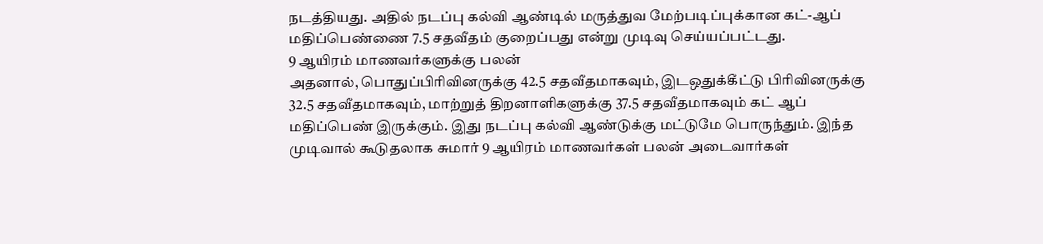நடத்தியது. அதில் நடப்பு கல்வி ஆண்டில் மருத்துவ மேற்படிப்புக்கான கட்-ஆப் மதிப்பெண்ணை 7.5 சதவீதம் குறைப்பது என்று முடிவு செய்யப்பட்டது.
9 ஆயிரம் மாணவர்களுக்கு பலன்
அதனால், பொதுப்பிரிவினருக்கு 42.5 சதவீதமாகவும், இடஒதுக்கீட்டு பிரிவினருக்கு 32.5 சதவீதமாகவும், மாற்றுத் திறனாளிகளுக்கு 37.5 சதவீதமாகவும் கட் ஆப் மதிப்பெண் இருக்கும். இது நடப்பு கல்வி ஆண்டுக்கு மட்டுமே பொருந்தும். இந்த முடிவால் கூடுதலாக சுமார் 9 ஆயிரம் மாணவர்கள் பலன் அடைவார்கள்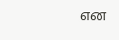என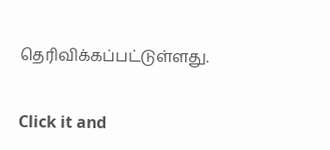தெரிவிக்கப்பட்டுள்ளது.


Click it and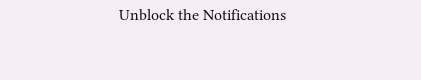Unblock the Notifications